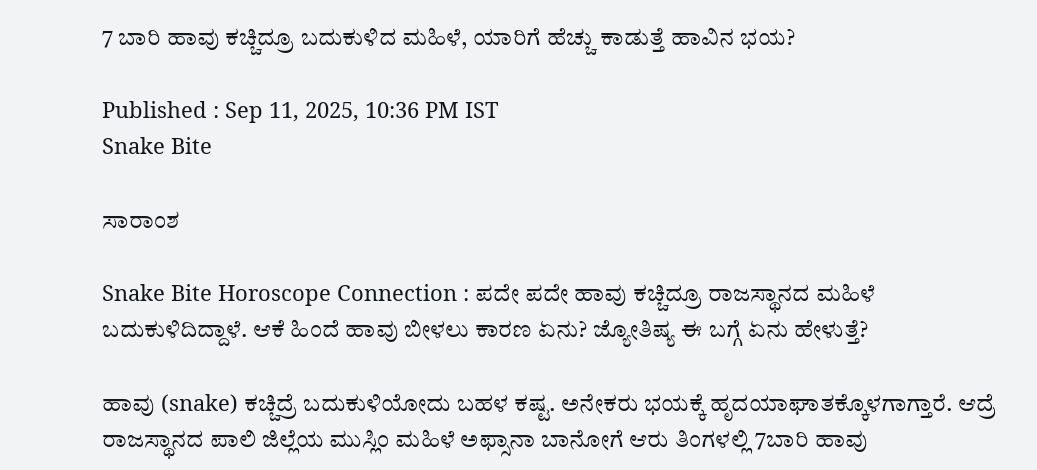7 ಬಾರಿ ಹಾವು ಕಚ್ಚಿದ್ರೂ ಬದುಕುಳಿದ ಮಹಿಳೆ, ಯಾರಿಗೆ ಹೆಚ್ಚು ಕಾಡುತ್ತೆ ಹಾವಿನ ಭಯ?

Published : Sep 11, 2025, 10:36 PM IST
Snake Bite

ಸಾರಾಂಶ

Snake Bite Horoscope Connection : ಪದೇ ಪದೇ ಹಾವು ಕಚ್ಚಿದ್ರೂ ರಾಜಸ್ಥಾನದ ಮಹಿಳೆ ಬದುಕುಳಿದಿದ್ದಾಳೆ. ಆಕೆ ಹಿಂದೆ ಹಾವು ಬೀಳಲು ಕಾರಣ ಏನು? ಜ್ಯೋತಿಷ್ಯ ಈ ಬಗ್ಗೆ ಏನು ಹೇಳುತ್ತೆ?

ಹಾವು (snake) ಕಚ್ಚಿದ್ರೆ ಬದುಕುಳಿಯೋದು ಬಹಳ ಕಷ್ಟ. ಅನೇಕರು ಭಯಕ್ಕೆ ಹೃದಯಾಘಾತಕ್ಕೊಳಗಾಗ್ತಾರೆ. ಆದ್ರೆ ರಾಜಸ್ಥಾನದ ಪಾಲಿ ಜಿಲ್ಲೆಯ ಮುಸ್ಲಿಂ ಮಹಿಳೆ ಅಫ್ಸಾನಾ ಬಾನೋಗೆ ಆರು ತಿಂಗಳಲ್ಲಿ 7ಬಾರಿ ಹಾವು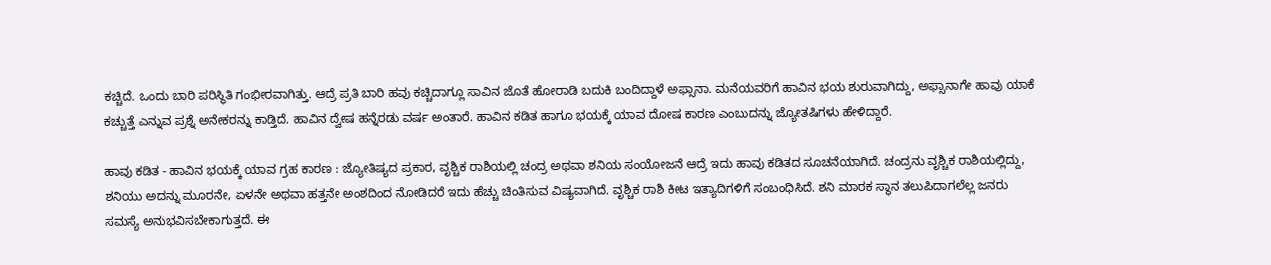ಕಚ್ಚಿದೆ. ಒಂದು ಬಾರಿ ಪರಿಸ್ಥಿತಿ ಗಂಭೀರವಾಗಿತ್ತು. ಆದ್ರೆ ಪ್ರತಿ ಬಾರಿ ಹವು ಕಚ್ಚಿದಾಗ್ಲೂ ಸಾವಿನ ಜೊತೆ ಹೋರಾಡಿ ಬದುಕಿ ಬಂದಿದ್ದಾಳೆ ಅಫ್ಸಾನಾ. ಮನೆಯವರಿಗೆ ಹಾವಿನ ಭಯ ಶುರುವಾಗಿದ್ದು, ಅಫ್ಸಾನಾಗೇ ಹಾವು ಯಾಕೆ ಕಚ್ಚುತ್ತೆ ಎನ್ನುವ ಪ್ರಶ್ನೆ ಅನೇಕರನ್ನು ಕಾಡ್ತಿದೆ. ಹಾವಿನ ದ್ವೇಷ ಹನ್ನೆರಡು ವರ್ಷ ಅಂತಾರೆ. ಹಾವಿನ ಕಡಿತ ಹಾಗೂ ಭಯಕ್ಕೆ ಯಾವ ದೋಷ ಕಾರಣ ಎಂಬುದನ್ನು ಜ್ಯೋತಷಿಗಳು ಹೇಳಿದ್ದಾರೆ.

ಹಾವು ಕಡಿತ - ಹಾವಿನ ಭಯಕ್ಕೆ ಯಾವ ಗ್ರಹ ಕಾರಣ : ಜ್ಯೋತಿಷ್ಯದ ಪ್ರಕಾರ, ವೃಶ್ಚಿಕ ರಾಶಿಯಲ್ಲಿ ಚಂದ್ರ ಅಥವಾ ಶನಿಯ ಸಂಯೋಜನೆ ಆದ್ರೆ ಇದು ಹಾವು ಕಡಿತದ ಸೂಚನೆಯಾಗಿದೆ. ಚಂದ್ರನು ವೃಶ್ಚಿಕ ರಾಶಿಯಲ್ಲಿದ್ದು, ಶನಿಯು ಅದನ್ನು ಮೂರನೇ, ಏಳನೇ ಅಥವಾ ಹತ್ತನೇ ಅಂಶದಿಂದ ನೋಡಿದರೆ ಇದು ಹೆಚ್ಚು ಚಿಂತಿಸುವ ವಿಷ್ಯವಾಗಿದೆ. ವೃಶ್ಚಿಕ ರಾಶಿ ಕೀಟ ಇತ್ಯಾದಿಗಳಿಗೆ ಸಂಬಂಧಿಸಿದೆ. ಶನಿ ಮಾರಕ ಸ್ಥಾನ ತಲುಪಿದಾಗಲೆಲ್ಲ ಜನರು ಸಮಸ್ಯೆ ಅನುಭವಿಸಬೇಕಾಗುತ್ತದೆ. ಈ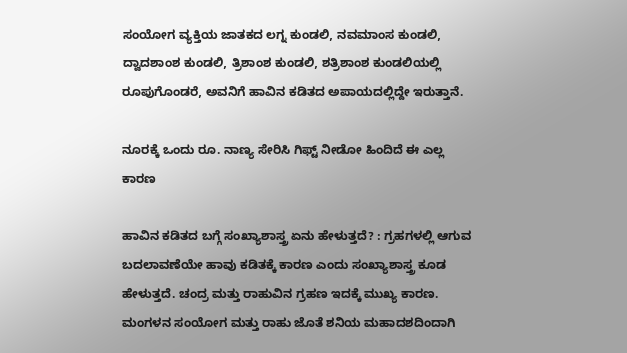ಸಂಯೋಗ ವ್ಯಕ್ತಿಯ ಜಾತಕದ ಲಗ್ನ ಕುಂಡಲಿ, ನವಮಾಂಸ ಕುಂಡಲಿ, ದ್ವಾದಶಾಂಶ ಕುಂಡಲಿ, ತ್ರಿಶಾಂಶ ಕುಂಡಲಿ, ಶತ್ರಿಶಾಂಶ ಕುಂಡಲಿಯಲ್ಲಿ ರೂಪುಗೊಂಡರೆ, ಅವನಿಗೆ ಹಾವಿನ ಕಡಿತದ ಅಪಾಯದಲ್ಲಿದ್ದೇ ಇರುತ್ತಾನೆ.

ನೂರಕ್ಕೆ ಒಂದು ರೂ. ನಾಣ್ಯ ಸೇರಿಸಿ ಗಿಫ್ಟ್ ನೀಡೋ ಹಿಂದಿದೆ ಈ ಎಲ್ಲ ಕಾರಣ

ಹಾವಿನ ಕಡಿತದ ಬಗ್ಗೆ ಸಂಖ್ಯಾಶಾಸ್ತ್ರ ಏನು ಹೇಳುತ್ತದೆ? : ಗ್ರಹಗಳಲ್ಲಿ ಆಗುವ ಬದಲಾವಣೆಯೇ ಹಾವು ಕಡಿತಕ್ಕೆ ಕಾರಣ ಎಂದು ಸಂಖ್ಯಾಶಾಸ್ತ್ರ ಕೂಡ ಹೇಳುತ್ತದೆ. ಚಂದ್ರ ಮತ್ತು ರಾಹುವಿನ ಗ್ರಹಣ ಇದಕ್ಕೆ ಮುಖ್ಯ ಕಾರಣ. ಮಂಗಳನ ಸಂಯೋಗ ಮತ್ತು ರಾಹು ಜೊತೆ ಶನಿಯ ಮಹಾದಶದಿಂದಾಗಿ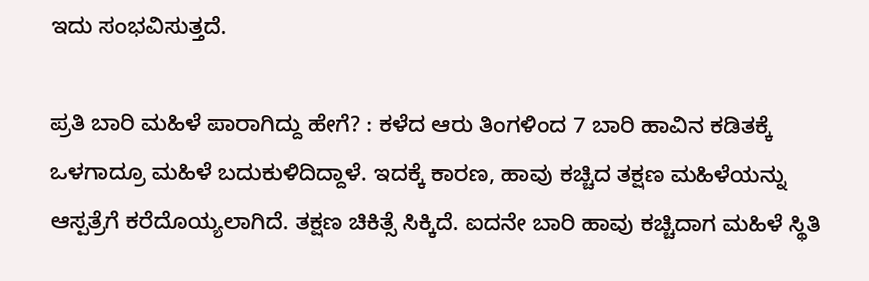ಇದು ಸಂಭವಿಸುತ್ತದೆ.

ಪ್ರತಿ ಬಾರಿ ಮಹಿಳೆ ಪಾರಾಗಿದ್ದು ಹೇಗೆ? : ಕಳೆದ ಆರು ತಿಂಗಳಿಂದ 7 ಬಾರಿ ಹಾವಿನ ಕಡಿತಕ್ಕೆ ಒಳಗಾದ್ರೂ ಮಹಿಳೆ ಬದುಕುಳಿದಿದ್ದಾಳೆ. ಇದಕ್ಕೆ ಕಾರಣ, ಹಾವು ಕಚ್ಚಿದ ತಕ್ಷಣ ಮಹಿಳೆಯನ್ನು ಆಸ್ಪತ್ರೆಗೆ ಕರೆದೊಯ್ಯಲಾಗಿದೆ. ತಕ್ಷಣ ಚಿಕಿತ್ಸೆ ಸಿಕ್ಕಿದೆ. ಐದನೇ ಬಾರಿ ಹಾವು ಕಚ್ಚಿದಾಗ ಮಹಿಳೆ ಸ್ಥಿತಿ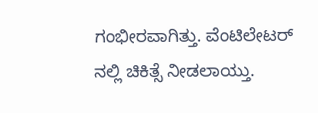ಗಂಭೀರವಾಗಿತ್ತು. ವೆಂಟಿಲೇಟರ್ ನಲ್ಲಿ ಚಿಕಿತ್ಸೆ ನೀಡಲಾಯ್ತು.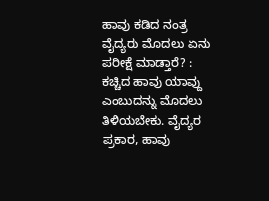ಹಾವು ಕಡಿದ ನಂತ್ರ ವೈದ್ಯರು ಮೊದಲು ಏನು ಪರೀಕ್ಷೆ ಮಾಡ್ತಾರೆ? : ಕಚ್ಚಿದ ಹಾವು ಯಾವ್ದು ಎಂಬುದನ್ನು ಮೊದಲು ತಿಳಿಯಬೇಕು. ವೈದ್ಯರ ಪ್ರಕಾರ, ಹಾವು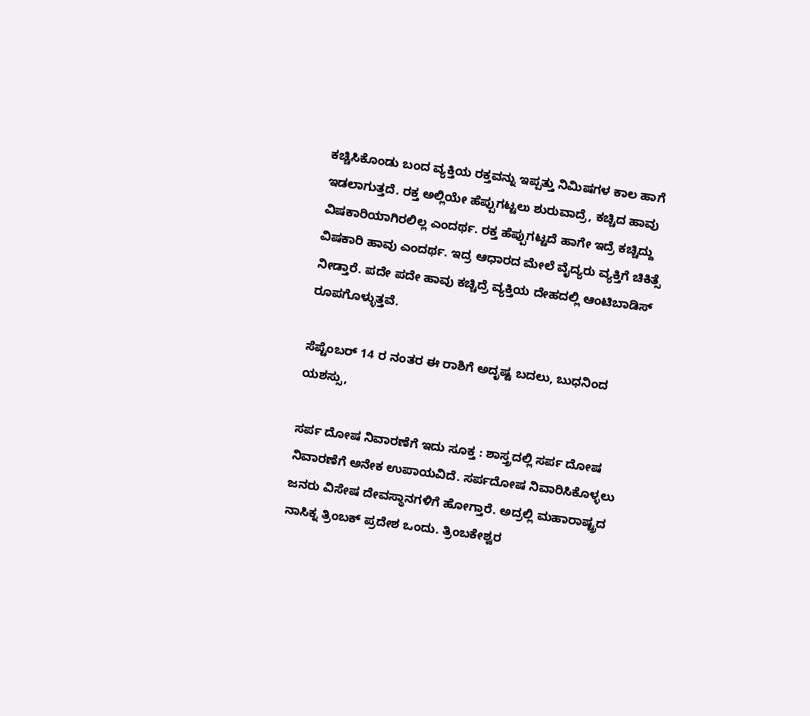ಕಚ್ಚಿಸಿಕೊಂಡು ಬಂದ ವ್ಯಕ್ತಿಯ ರಕ್ತವನ್ನು ಇಪ್ಪತ್ತು ನಿಮಿಷಗಳ ಕಾಲ ಹಾಗೆ ಇಡಲಾಗುತ್ತದೆ. ರಕ್ತ ಅಲ್ಲಿಯೇ ಹೆಪ್ಪುಗಟ್ಟಲು ಶುರುವಾದ್ರೆ, ಕಚ್ಚಿದ ಹಾವು ವಿಷಕಾರಿಯಾಗಿರಲಿಲ್ಲ ಎಂದರ್ಥ. ರಕ್ತ ಹೆಪ್ಪುಗಟ್ಟದೆ ಹಾಗೇ ಇದ್ರೆ ಕಚ್ಚಿದ್ದು ವಿಷಕಾರಿ ಹಾವು ಎಂದರ್ಥ. ಇದ್ರ ಆಧಾರದ ಮೇಲೆ ವೈದ್ಯರು ವ್ಯಕ್ತಿಗೆ ಚಿಕಿತ್ಸೆ ನೀಡ್ತಾರೆ. ಪದೇ ಪದೇ ಹಾವು ಕಚ್ಚಿದ್ರೆ ವ್ಯಕ್ತಿಯ ದೇಹದಲ್ಲಿ ಆಂಟಿಬಾಡಿಸ್ ರೂಪಗೊಳ್ಳುತ್ತವೆ.

ಸೆಪ್ಟೆಂಬರ್ 14 ರ ನಂತರ ಈ ರಾಶಿಗೆ ಅದೃಷ್ಟ ಬದಲು, ಬುಧನಿಂದ ಯಶಸ್ಸು,

ಸರ್ಪ ದೋಷ ನಿವಾರಣೆಗೆ ಇದು ಸೂಕ್ತ : ಶಾಸ್ತ್ರದಲ್ಲಿ ಸರ್ಪ ದೋಷ ನಿವಾರಣೆಗೆ ಅನೇಕ ಉಪಾಯವಿದೆ. ಸರ್ಪದೋಷ ನಿವಾರಿಸಿಕೊಳ್ಳಲು ಜನರು ವಿಸೇಷ ದೇವಸ್ಥಾನಗಳಿಗೆ ಹೋಗ್ತಾರೆ. ಅದ್ರಲ್ಲಿ ಮಹಾರಾಷ್ಟ್ರದ ನಾಸಿಕ್ನ ತ್ರಿಂಬಕ್ ಪ್ರದೇಶ ಒಂದು. ತ್ರಿಂಬಕೇಶ್ವರ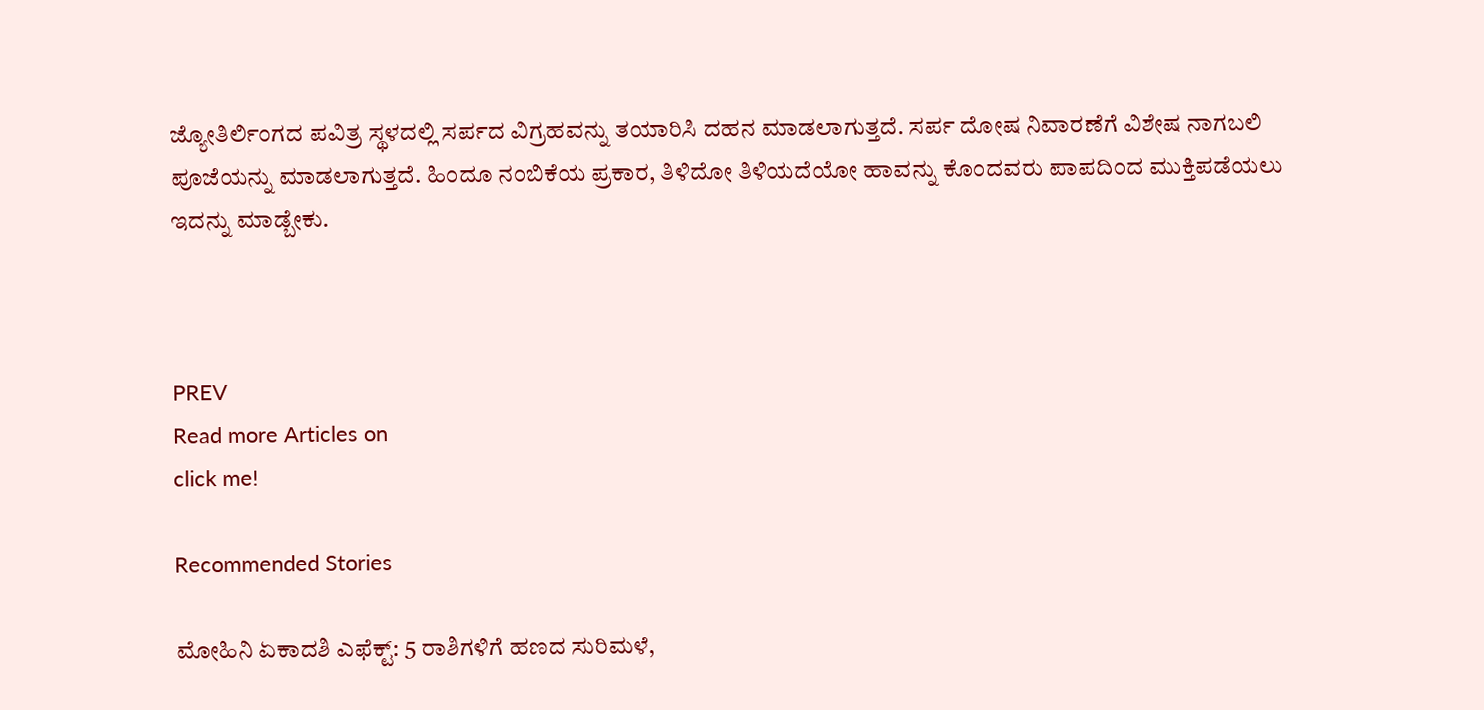ಜ್ಯೋತಿರ್ಲಿಂಗದ ಪವಿತ್ರ ಸ್ಥಳದಲ್ಲಿ ಸರ್ಪದ ವಿಗ್ರಹವನ್ನು ತಯಾರಿಸಿ ದಹನ ಮಾಡಲಾಗುತ್ತದೆ. ಸರ್ಪ ದೋಷ ನಿವಾರಣೆಗೆ ವಿಶೇಷ ನಾಗಬಲಿ ಪೂಜೆಯನ್ನು ಮಾಡಲಾಗುತ್ತದೆ. ಹಿಂದೂ ನಂಬಿಕೆಯ ಪ್ರಕಾರ, ತಿಳಿದೋ ತಿಳಿಯದೆಯೋ ಹಾವನ್ನು ಕೊಂದವರು ಪಾಪದಿಂದ ಮುಕ್ತಿಪಡೆಯಲು ಇದನ್ನು ಮಾಡ್ಬೇಕು.



PREV
Read more Articles on
click me!

Recommended Stories

ಮೋಹಿನಿ ಏಕಾದಶಿ ಎಫೆಕ್ಟ್: 5 ರಾಶಿಗಳಿಗೆ ಹಣದ ಸುರಿಮಳೆ,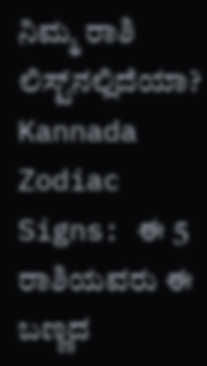ನಿಮ್ಮ ರಾಶಿ ಲಿಸ್ಟ್‌ನಲ್ಲಿದೆಯಾ?
Kannada Zodiac Signs: ಈ 5 ರಾಶಿಯವರು ಈ ಬಣ್ಣದ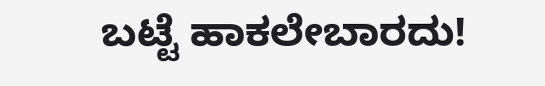ಬಟ್ಟೆ ಹಾಕಲೇಬಾರದು!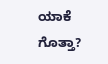ಯಾಕೆ ಗೊತ್ತಾ?